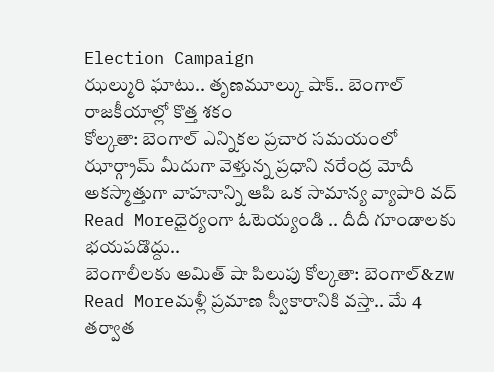Election Campaign
ఝల్మురి ఘాటు.. తృణమూల్కు షాక్.. బెంగాల్ రాజకీయాల్లో కొత్త శకం
కోల్కతా: బెంగాల్ ఎన్నికల ప్రచార సమయంలో ఝార్గ్రామ్ మీదుగా వెళ్తున్న ప్రధాని నరేంద్ర మోదీ అకస్మాత్తుగా వాహనాన్ని ఆపి ఒక సామాన్య వ్యాపారి వద్
Read Moreధైర్యంగా ఓటెయ్యండి .. దీదీ గూండాలకు భయపడొద్దు..
బెంగాలీలకు అమిత్ షా పిలుపు కోల్కతా: బెంగాల్&zw
Read Moreమళ్లీ ప్రమాణ స్వీకారానికి వస్తా.. మే 4 తర్వాత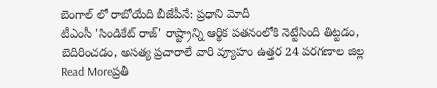బెంగాల్ లో రాబోయేది బీజేపీనే: ప్రధాని మోదీ
టీఎంసీ 'సిండికేట్ రాజ్' రాష్ట్రాన్ని ఆర్థిక పతనంలోకి నెట్టేసింది తిట్టడం, బెదిరించడం, అసత్య ప్రచారాలే వారి వ్యూహం ఉత్తర 24 పరగణాల జిల్ల
Read Moreప్రతీ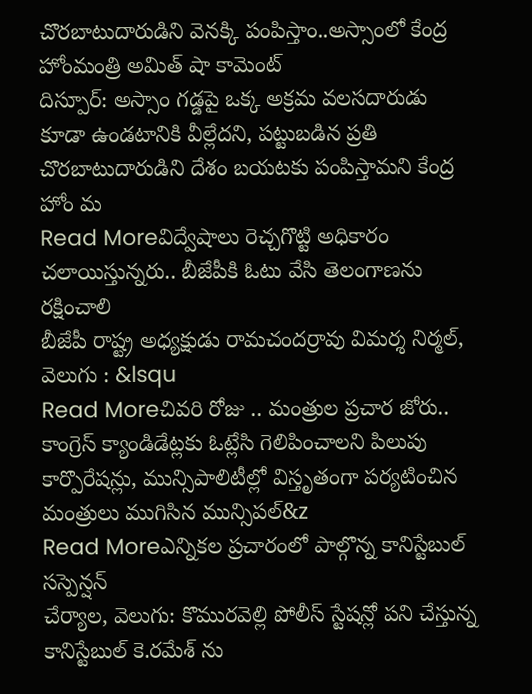చొరబాటుదారుడిని వెనక్కి పంపిస్తాం..అస్సాంలో కేంద్ర హోంమంత్రి అమిత్ షా కామెంట్
దిస్పూర్: అస్సాం గడ్డపై ఒక్క అక్రమ వలసదారుడు కూడా ఉండటానికి వీల్లేదని, పట్టుబడిన ప్రతి చొరబాటుదారుడిని దేశం బయటకు పంపిస్తామని కేంద్ర హోం మ
Read Moreవిద్వేషాలు రెచ్చగొట్టి అధికారం చలాయిస్తున్నరు.. బీజేపీకి ఓటు వేసి తెలంగాణను రక్షించాలి
బీజేపీ రాష్ట్ర అధ్యక్షుడు రామచందర్రావు విమర్శ నిర్మల్, వెలుగు : &lsqu
Read Moreచివరి రోజు .. మంత్రుల ప్రచార జోరు.. కాంగ్రెస్ క్యాండిడేట్లకు ఓట్లేసి గెలిపించాలని పిలుపు
కార్పొరేషన్లు, మున్సిపాలిటీల్లో విస్తృతంగా పర్యటించిన మంత్రులు ముగిసిన మున్సిపల్&z
Read Moreఎన్నికల ప్రచారంలో పాల్గొన్న కానిస్టేబుల్ సస్పెన్షన్
చేర్యాల, వెలుగు: కొమురవెల్లి పోలీస్ స్టేషన్లో పని చేస్తున్న కానిస్టేబుల్ కె.రమేశ్ ను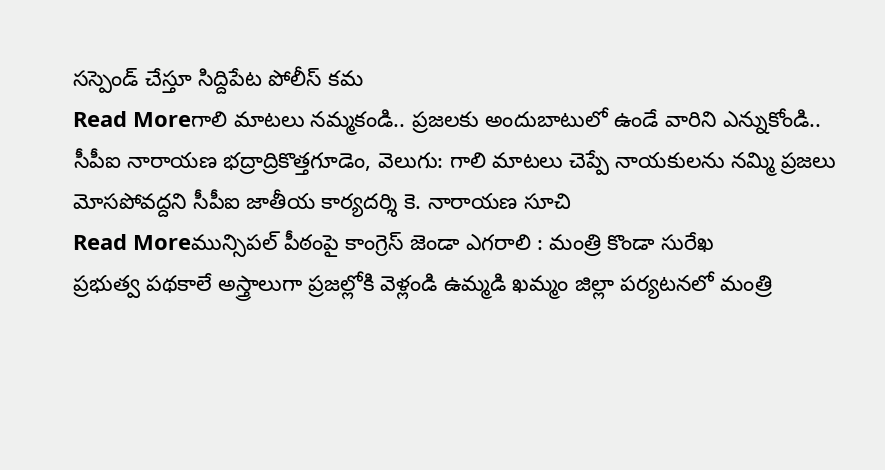సస్పెండ్ చేస్తూ సిద్దిపేట పోలీస్ కమ
Read Moreగాలి మాటలు నమ్మకండి.. ప్రజలకు అందుబాటులో ఉండే వారిని ఎన్నుకోండి..
సీపీఐ నారాయణ భద్రాద్రికొత్తగూడెం, వెలుగు: గాలి మాటలు చెప్పే నాయకులను నమ్మి ప్రజలు మోసపోవద్దని సీపీఐ జాతీయ కార్యదర్శి కె. నారాయణ సూచి
Read Moreమున్సిపల్ పీఠంపై కాంగ్రెస్ జెండా ఎగరాలి : మంత్రి కొండా సురేఖ
ప్రభుత్వ పథకాలే అస్త్రాలుగా ప్రజల్లోకి వెళ్లండి ఉమ్మడి ఖమ్మం జిల్లా పర్యటనలో మంత్రి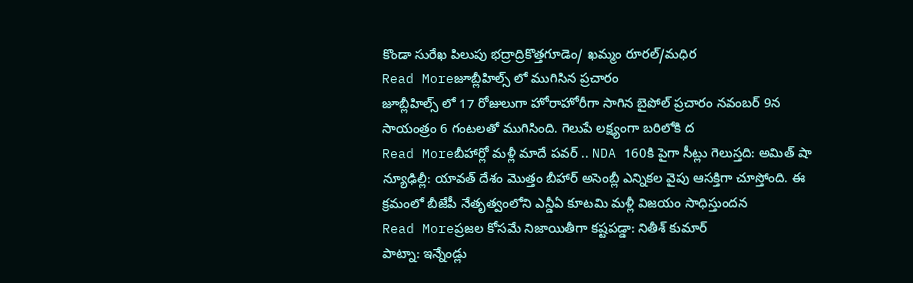కొండా సురేఖ పిలుపు భద్రాద్రికొత్తగూడెం/ ఖమ్మం రూరల్/మధిర
Read Moreజూబ్లీహిల్స్ లో ముగిసిన ప్రచారం
జూబ్లీహిల్స్ లో 17 రోజులుగా హోరాహోరీగా సాగిన బైపోల్ ప్రచారం నవంబర్ 9న సాయంత్రం 6 గంటలతో ముగిసింది. గెలుపే లక్ష్యంగా బరిలోకి ద
Read Moreబీహార్లో మళ్లీ మాదే పవర్ .. NDA 160కి పైగా సీట్లు గెలుస్తది: అమిత్ షా
న్యూఢిల్లీ: యావత్ దేశం మొత్తం బీహార్ అసెంబ్లీ ఎన్నికల వైపు ఆసక్తిగా చూస్తోంది. ఈ క్రమంలో బీజేపీ నేతృత్వంలోని ఎన్డీఏ కూటమి మళ్లీ విజయం సాధిస్తుందన
Read Moreప్రజల కోసమే నిజాయితీగా కష్టపడ్డా: నితీశ్ కుమార్
పాట్నా: ఇన్నేండ్లు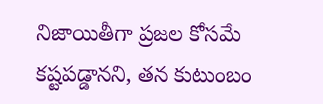నిజాయితీగా ప్రజల కోసమే కష్టపడ్డానని, తన కుటుంబం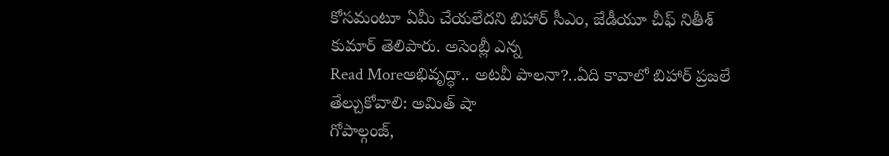కోసమంటూ ఏమీ చేయలేదని బిహార్ సీఎం, జేడీయూ చీఫ్ నితీశ్ కుమార్ తెలిపారు. అసెంబ్లీ ఎన్న
Read Moreఅభివృద్ధా.. అటవీ పాలనా?..ఏది కావాలో బిహార్ ప్రజలే తేల్చుకోవాలి: అమిత్ షా
గోపాల్గంజ్,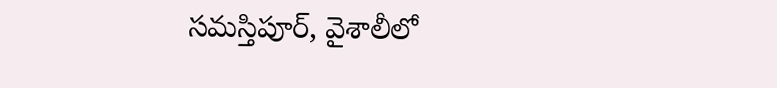సమస్తిపూర్, వైశాలీలో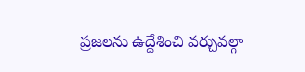ప్రజలను ఉద్దేశించి వర్చువల్గా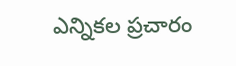ఎన్నికల ప్రచారం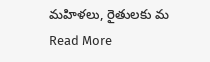మహిళలు, రైతులకు మ
Read More